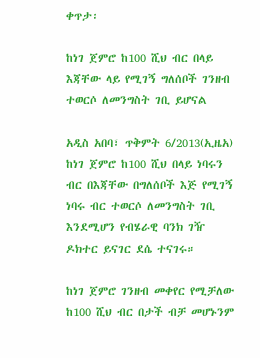ቀጥታ፡

ከነገ ጀምሮ ከ100 ሺህ ብር በላይ እጃቸው ላይ የሚገኝ ግለሰቦች ገንዘብ ተወርሶ ለመንግስት ገቢ ይሆናል

አዲስ አበባ፣ ጥቅምት 6/2013(ኢዜአ) ከነገ ጀምሮ ከ100 ሺህ በላይ ነባሩን ብር በእጃቸው በግለሰቦች እጅ የሚገኝ ነባሩ ብር ተወርሶ ለመንግስት ገቢ እንደሚሆን የብሄራዊ ባንክ ገዥ ዶክተር ይናገር ደሴ ተናገሩ።

ከነገ ጀምሮ ገንዘብ መቀየር የሚቻለው ከ100 ሺህ ብር በታች ብቻ መሆኑንም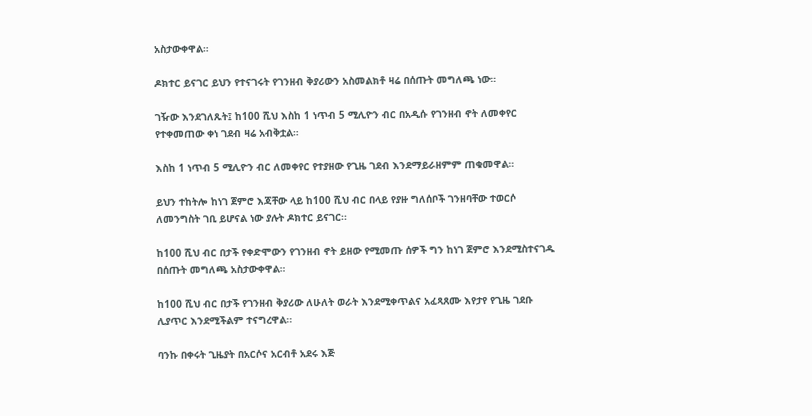አስታውቀዋል።

ዶክተር ይናገር ይህን የተናገሩት የገንዘብ ቅያሪውን አስመልክቶ ዛሬ በሰጡት መግለጫ ነው።

ገዥው እንደገለጹት፤ ከ100 ሺህ እስከ 1 ነጥብ 5 ሚሊዮን ብር በአዲሱ የገንዘብ ኖት ለመቀየር የተቀመጠው ቀነ ገደብ ዛሬ አብቅቷል።

እስከ 1 ነጥብ 5 ሚሊዮን ብር ለመቀየር የተያዘው የጊዜ ገደብ እንደማይራዘምም ጠቁመዋል።

ይህን ተከትሎ ከነገ ጀምሮ እጃቸው ላይ ከ100 ሺህ ብር በላይ የያዙ ግለሰቦች ገንዘባቸው ተወርሶ ለመንግስት ገቢ ይሆናል ነው ያሉት ዶክተር ይናገር፡፡

ከ100 ሺህ ብር በታች የቀድሞውን የገንዘብ ኖት ይዘው የሚመጡ ሰዎች ግን ከነገ ጀምሮ እንደሚስተናገዱ በሰጡት መግለጫ አስታውቀዋል።

ከ100 ሺህ ብር በታች የገንዘብ ቅያሪው ለሁለት ወራት እንደሚቀጥልና አፈጻጸሙ እየታየ የጊዜ ገደቡ ሊያጥር እንደሚችልም ተናግረዋል፡፡

ባንኩ በቀሩት ጊዜያት በአርሶና አርብቶ አደሩ እጅ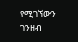የሚገኘውን ገንዘብ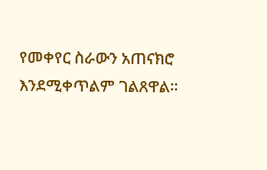የመቀየር ስራውን አጠናክሮ እንደሚቀጥልም ገልጸዋል፡፡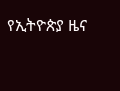የኢትዮጵያ ዜና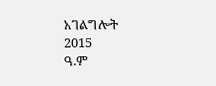አገልግሎት
2015
ዓ.ም